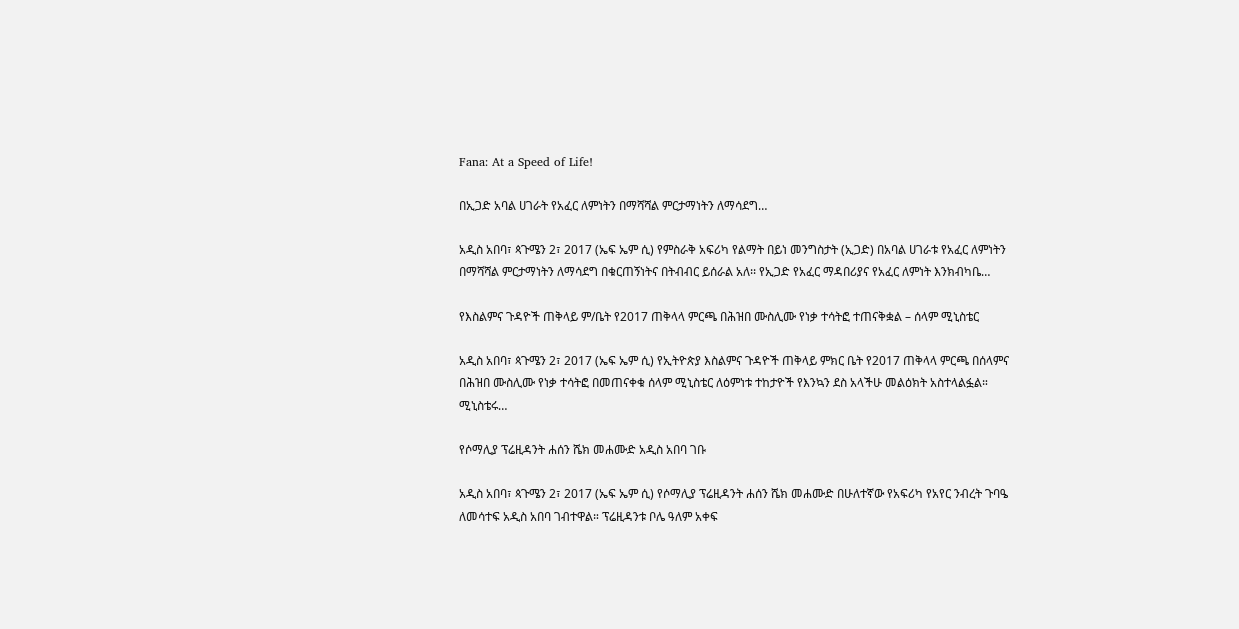Fana: At a Speed of Life!

በኢጋድ አባል ሀገራት የአፈር ለምነትን በማሻሻል ምርታማነትን ለማሳደግ…

አዲስ አበባ፣ ጳጉሜን 2፣ 2017 (ኤፍ ኤም ሲ) የምስራቅ አፍሪካ የልማት በይነ መንግስታት (ኢጋድ) በአባል ሀገራቱ የአፈር ለምነትን በማሻሻል ምርታማነትን ለማሳደግ በቁርጠኝነትና በትብብር ይሰራል አለ፡፡ የኢጋድ የአፈር ማዳበሪያና የአፈር ለምነት እንክብካቤ…

የእስልምና ጉዳዮች ጠቅላይ ም/ቤት የ2017 ጠቅላላ ምርጫ በሕዝበ ሙስሊሙ የነቃ ተሳትፎ ተጠናቅቋል – ሰላም ሚኒስቴር

አዲስ አበባ፣ ጳጉሜን 2፣ 2017 (ኤፍ ኤም ሲ) የኢትዮጵያ እስልምና ጉዳዮች ጠቅላይ ምክር ቤት የ2017 ጠቅላላ ምርጫ በሰላምና በሕዝበ ሙስሊሙ የነቃ ተሳትፎ በመጠናቀቁ ሰላም ሚኒስቴር ለዕምነቱ ተከታዮች የእንኳን ደስ አላችሁ መልዕክት አስተላልፏል። ሚኒስቴሩ…

የሶማሊያ ፕሬዚዳንት ሐሰን ሼክ መሐሙድ አዲስ አበባ ገቡ

አዲስ አበባ፣ ጳጉሜን 2፣ 2017 (ኤፍ ኤም ሲ) የሶማሊያ ፕሬዚዳንት ሐሰን ሼክ መሐሙድ በሁለተኛው የአፍሪካ የአየር ንብረት ጉባዔ ለመሳተፍ አዲስ አበባ ገብተዋል። ፕሬዚዳንቱ ቦሌ ዓለም አቀፍ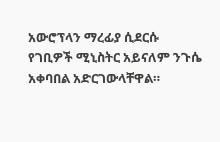አውሮፕላን ማረፊያ ሲደርሱ የገቢዎች ሚኒስትር አይናለም ንጉሴ አቀባበል አድርገውላቸዋል።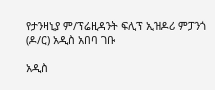የታንዛኒያ ም/ፕሬዚዳንት ፍሊፕ ኢዝዶሪ ምፓንጎ (ዶ/ር) አዲስ አበባ ገቡ

አዲስ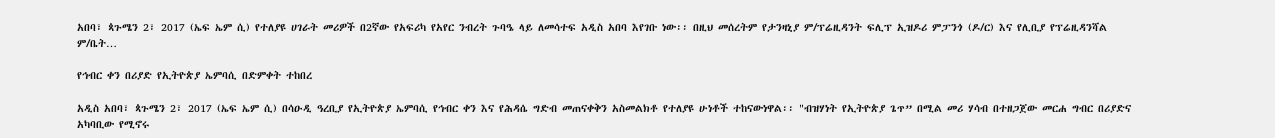አበባ፣ ጳጉሜን 2፣ 2017 (ኤፍ ኤም ሲ) የተለያዩ ሀገራት መሪዎች በ2ኛው የአፍሪካ የአየር ንብረት ጉባዔ ላይ ለመሳተፍ አዲስ አበባ እየገቡ ነው፡፡ በዚህ መሰረትም የታንዛኒያ ም/ፕሬዚዳንት ፍሊፕ ኢዝዶሪ ምፓንጎ (ዶ/ር) እና የሊቢያ የፕሬዚዳንሻል ም/ቤት…

የኅብር ቀን በሪያድ የኢትዮጵያ ኤምባሲ በድምቀት ተከበረ

አዲስ አበባ፣ ጳጉሜን 2፣ 2017 (ኤፍ ኤም ሲ) በሳዑዲ ዓረቢያ የኢትዮጵያ ኤምባሲ የኅብር ቀን እና የሕዳሴ ግድብ መጠናቀቅን አስመልክቶ የተለያዩ ሁነቶች ተከናውነዋል፡፡ "ብዝሃነት የኢትዮጵያ ጌጥ” በሚል መሪ ሃሳብ በተዘጋጀው መርሐ ግብር በሪያድና አካባቢው የሚኖሩ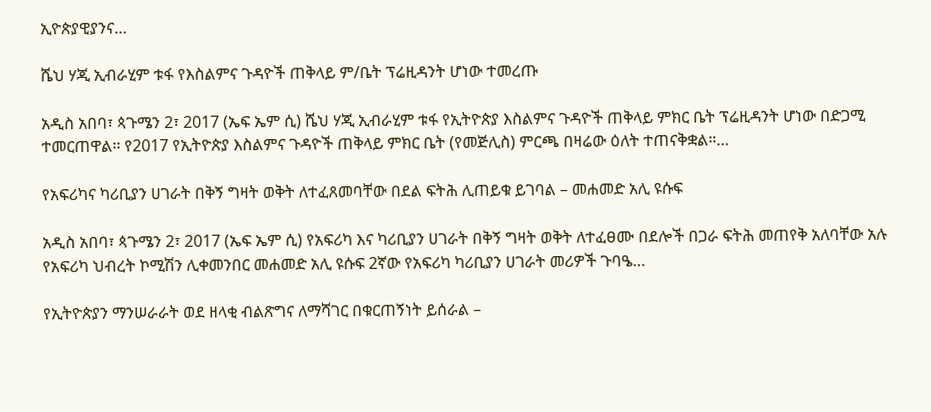ኢዮጵያዊያንና…

ሼህ ሃጂ ኢብራሂም ቱፋ የእስልምና ጉዳዮች ጠቅላይ ም/ቤት ፕሬዚዳንት ሆነው ተመረጡ

አዲስ አበባ፣ ጳጉሜን 2፣ 2017 (ኤፍ ኤም ሲ) ሼህ ሃጂ ኢብራሂም ቱፋ የኢትዮጵያ እስልምና ጉዳዮች ጠቅላይ ምክር ቤት ፕሬዚዳንት ሆነው በድጋሚ ተመርጠዋል፡፡ የ2017 የኢትዮጵያ እስልምና ጉዳዮች ጠቅላይ ምክር ቤት (የመጅሊስ) ምርጫ በዛሬው ዕለት ተጠናቅቋል።…

የአፍሪካና ካሪቢያን ሀገራት በቅኝ ግዛት ወቅት ለተፈጸመባቸው በደል ፍትሕ ሊጠይቁ ይገባል – መሐመድ አሊ ዩሱፍ

አዲስ አበባ፣ ጳጉሜን 2፣ 2017 (ኤፍ ኤም ሲ) የአፍሪካ እና ካሪቢያን ሀገራት በቅኝ ግዛት ወቅት ለተፈፀሙ በደሎች በጋራ ፍትሕ መጠየቅ አለባቸው አሉ የአፍሪካ ህብረት ኮሚሽን ሊቀመንበር መሐመድ አሊ ዩሱፍ 2ኛው የአፍሪካ ካሪቢያን ሀገራት መሪዎች ጉባዔ…

የኢትዮጵያን ማንሠራራት ወደ ዘላቂ ብልጽግና ለማሻገር በቁርጠኝነት ይሰራል –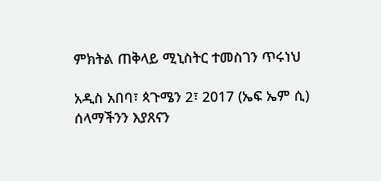ምክትል ጠቅላይ ሚኒስትር ተመስገን ጥሩነህ

አዲስ አበባ፣ ጳጉሜን 2፣ 2017 (ኤፍ ኤም ሲ) ሰላማችንን እያጸናን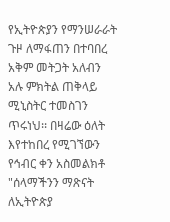የኢትዮጵያን የማንሠራራት ጉዞ ለማፋጠን በተባበረ አቅም መትጋት አለብን አሉ ምክትል ጠቅላይ ሚኒስትር ተመስገን ጥሩነህ፡፡ በዛሬው ዕለት እየተከበረ የሚገኘውን የኅብር ቀን አስመልክቶ "ሰላማችንን ማጽናት ለኢትዮጵያ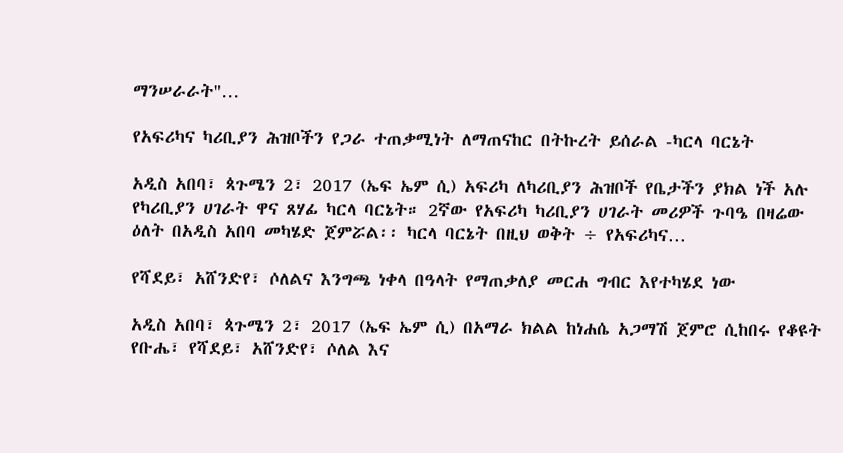ማንሠራራት"…

የአፍሪካና ካሪቢያን ሕዝቦችን የጋራ ተጠቃሚነት ለማጠናከር በትኩረት ይሰራል -ካርላ ባርኔት

አዲስ አበባ፣ ጳጉሜን 2፣ 2017 (ኤፍ ኤም ሲ) አፍሪካ ለካሪቢያን ሕዝቦች የቤታችን ያክል ነች አሉ የካሪቢያን ሀገራት ዋና ጸሃፊ ካርላ ባርኔት። 2ኛው የአፍሪካ ካሪቢያን ሀገራት መሪዎች ጉባዔ በዛሬው ዕለት በአዲስ አበባ መካሄድ ጀምሯል፡፡ ካርላ ባርኔት በዚህ ወቅት ÷ የአፍሪካና…

የሻደይ፣ አሸንድየ፣ ሶለልና እንግጫ ነቀላ በዓላት የማጠቃለያ መርሐ ግብር እየተካሄደ ነው

አዲስ አበባ፣ ጳጉሜን 2፣ 2017 (ኤፍ ኤም ሲ) በአማራ ክልል ከነሐሴ አጋማሽ ጀምሮ ሲከበሩ የቆዩት የቡሔ፣ የሻደይ፣ አሸንድየ፣ ሶለል እና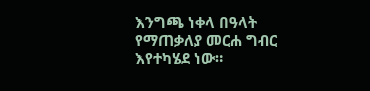እንግጫ ነቀላ በዓላት የማጠቃለያ መርሐ ግብር እየተካሄደ ነው።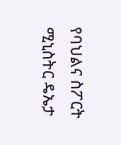የባህልና ስፖርት ሚኒስትር ዴኤታ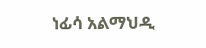ነፊሳ አልማህዲ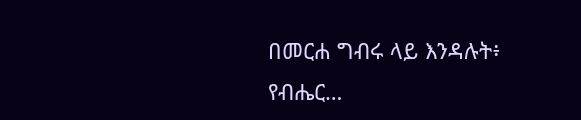በመርሐ ግብሩ ላይ እንዳሉት፥ የብሔር…